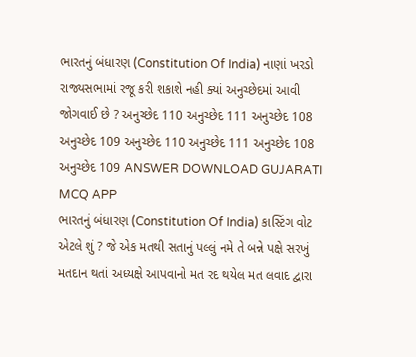ભારતનું બંધારણ (Constitution Of India) નાણાં ખરડો રાજ્યસભામાં રજૂ કરી શકાશે નહી ક્યાં અનુચ્છેદમાં આવી જોગવાઈ છે ? અનુચ્છેદ 110 અનુચ્છેદ 111 અનુચ્છેદ 108 અનુચ્છેદ 109 અનુચ્છેદ 110 અનુચ્છેદ 111 અનુચ્છેદ 108 અનુચ્છેદ 109 ANSWER DOWNLOAD GUJARATI MCQ APP
ભારતનું બંધારણ (Constitution Of India) કાસ્ટિંગ વોટ એટલે શું ? જે એક મતથી સતાનું પલ્લું નમે તે બન્ને પક્ષે સરખું મતદાન થતાં અધ્યક્ષે આપવાનો મત રદ થયેલ મત લવાદ દ્વારા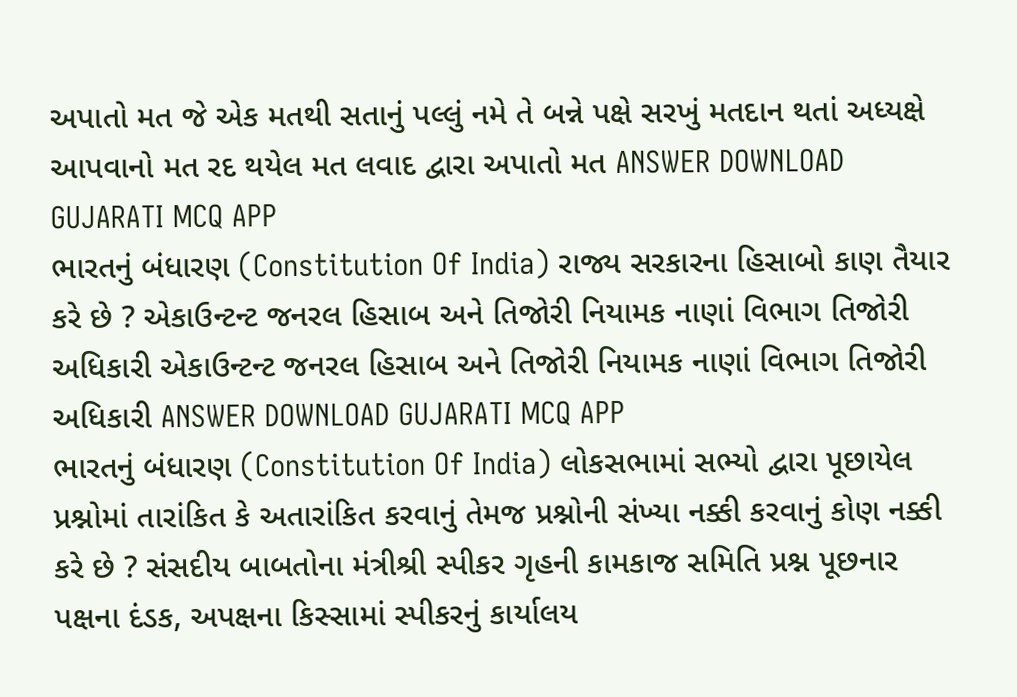અપાતો મત જે એક મતથી સતાનું પલ્લું નમે તે બન્ને પક્ષે સરખું મતદાન થતાં અધ્યક્ષે આપવાનો મત રદ થયેલ મત લવાદ દ્વારા અપાતો મત ANSWER DOWNLOAD GUJARATI MCQ APP
ભારતનું બંધારણ (Constitution Of India) રાજ્ય સરકારના હિસાબો કાણ તૈયાર કરે છે ? એકાઉન્ટન્ટ જનરલ હિસાબ અને તિજોરી નિયામક નાણાં વિભાગ તિજોરી અધિકારી એકાઉન્ટન્ટ જનરલ હિસાબ અને તિજોરી નિયામક નાણાં વિભાગ તિજોરી અધિકારી ANSWER DOWNLOAD GUJARATI MCQ APP
ભારતનું બંધારણ (Constitution Of India) લોકસભામાં સભ્યો દ્વારા પૂછાયેલ પ્રશ્નોમાં તારાંકિત કે અતારાંકિત કરવાનું તેમજ પ્રશ્નોની સંખ્યા નક્કી કરવાનું કોણ નક્કી કરે છે ? સંસદીય બાબતોના મંત્રીશ્રી સ્પીકર ગૃહની કામકાજ સમિતિ પ્રશ્ન પૂછનાર પક્ષના દંડક, અપક્ષના કિસ્સામાં સ્પીકરનું કાર્યાલય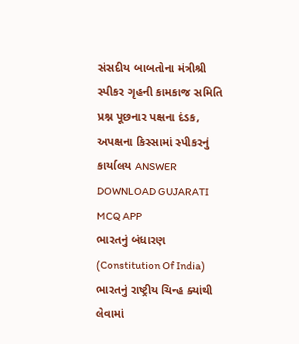સંસદીય બાબતોના મંત્રીશ્રી સ્પીકર ગૃહની કામકાજ સમિતિ પ્રશ્ન પૂછનાર પક્ષના દંડક, અપક્ષના કિસ્સામાં સ્પીકરનું કાર્યાલય ANSWER DOWNLOAD GUJARATI MCQ APP
ભારતનું બંધારણ (Constitution Of India) ભારતનું રાષ્ટ્રીય ચિન્હ ક્યાંથી લેવામાં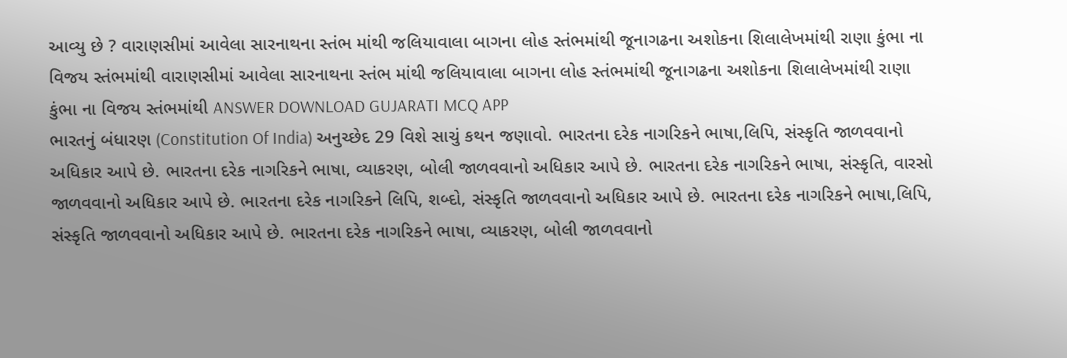આવ્યુ છે ? વારાણસીમાં આવેલા સારનાથના સ્તંભ માંથી જલિયાવાલા બાગના લોહ સ્તંભમાંથી જૂનાગઢના અશોકના શિલાલેખમાંથી રાણા કુંભા ના વિજય સ્તંભમાંથી વારાણસીમાં આવેલા સારનાથના સ્તંભ માંથી જલિયાવાલા બાગના લોહ સ્તંભમાંથી જૂનાગઢના અશોકના શિલાલેખમાંથી રાણા કુંભા ના વિજય સ્તંભમાંથી ANSWER DOWNLOAD GUJARATI MCQ APP
ભારતનું બંધારણ (Constitution Of India) અનુચ્છેદ 29 વિશે સાચું કથન જણાવો. ભારતના દરેક નાગરિકને ભાષા,લિપિ, સંસ્કૃતિ જાળવવાનો અધિકાર આપે છે. ભારતના દરેક નાગરિકને ભાષા, વ્યાકરણ, બોલી જાળવવાનો અધિકાર આપે છે. ભારતના દરેક નાગરિકને ભાષા, સંસ્કૃતિ, વારસો જાળવવાનો અધિકાર આપે છે. ભારતના દરેક નાગરિકને લિપિ, શબ્દો, સંસ્કૃતિ જાળવવાનો અધિકાર આપે છે. ભારતના દરેક નાગરિકને ભાષા,લિપિ, સંસ્કૃતિ જાળવવાનો અધિકાર આપે છે. ભારતના દરેક નાગરિકને ભાષા, વ્યાકરણ, બોલી જાળવવાનો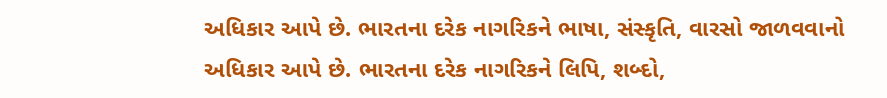અધિકાર આપે છે. ભારતના દરેક નાગરિકને ભાષા, સંસ્કૃતિ, વારસો જાળવવાનો અધિકાર આપે છે. ભારતના દરેક નાગરિકને લિપિ, શબ્દો,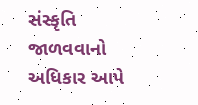સંસ્કૃતિ જાળવવાનો અધિકાર આપે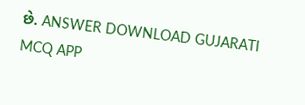છે. ANSWER DOWNLOAD GUJARATI MCQ APP